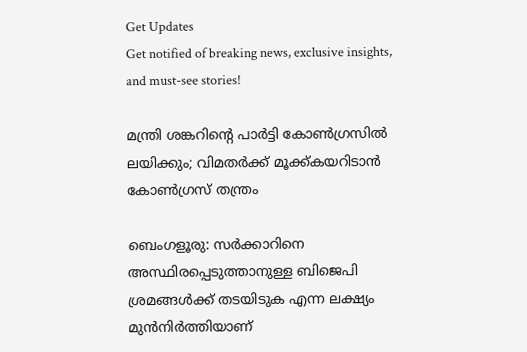Get Updates
Get notified of breaking news, exclusive insights, and must-see stories!

മന്ത്രി ശങ്കറിന്‍റെ പാര്‍ട്ടി കോണ്‍ഗ്രസില്‍ ലയിക്കും; വിമതര്‍ക്ക് മൂക്ക്കയറിടാന്‍ കോണ്‍ഗ്രസ് തന്ത്രം

ബെംഗളൂരു: സര്‍ക്കാറിനെ അസ്ഥിരപ്പെടുത്താനുള്ള ബിജെപി ശ്രമങ്ങള്‍ക്ക് തടയിടുക എന്ന ലക്ഷ്യം മുന്‍നിര്‍ത്തിയാണ്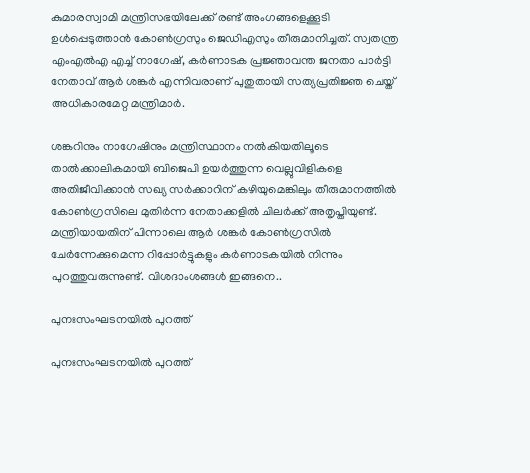കുമാരസ്വാമി മന്ത്രിസഭയിലേക്ക് രണ്ട് അംഗങ്ങളെക്കൂടി ഉള്‍പ്പെടുത്താന്‍ കോണ്‍ഗ്രസും ജെഡിഎസും തീരുമാനിച്ചത്. സ്വതന്ത്ര എംഎല്‍എ എച്ച് നാഗേഷ്, കര്‍ണാടക പ്രജ്ഞാവന്ത ജനതാ പാര്‍ട്ടി നേതാവ് ആര്‍ ശങ്കര്‍ എന്നിവരാണ് പുതുതായി സത്യപ്രതിജ്ഞ ചെയ്ത് അധികാരമേറ്റ മന്ത്രിമാര്‍.

ശങ്കറിനും നാഗേഷിനും മന്ത്രിസ്ഥാനം നല്‍കിയതിലൂടെ താല്‍ക്കാലികമായി ബിജെപി ഉയര്‍ത്തുന്ന വെല്ലുവിളികളെ അതിജീവിക്കാന്‍ സഖ്യ സര്‍ക്കാറിന് കഴിയുമെങ്കിലും തീരുമാനത്തില്‍ കോണ്‍ഗ്രസിലെ മുതിര്‍ന്ന നേതാക്കളില്‍ ചിലര്‍ക്ക് അതൃപ്തിയുണ്ട്. മന്ത്രിയായതിന് പിന്നാലെ ആര്‍ ശങ്കര്‍ കോണ്‍ഗ്രസില്‍ ചേര്‍ന്നേക്കുമെന്ന റിപ്പോര്‍ട്ടുകളും കര്‍ണാടകയില്‍ നിന്നും പുറത്തുവരുന്നുണ്ട്. വിശദാംശങ്ങള്‍ ഇങ്ങനെ..

പുനഃസംഘടനയില്‍ പുറത്ത്

പുനഃസംഘടനയില്‍ പുറത്ത്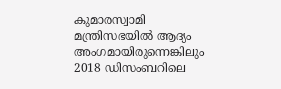കുമാരസ്വാമി മന്ത്രിസഭയില്‍ ആദ്യം അംഗമായിരുന്നെങ്കിലും 2018 ഡിസംബറിലെ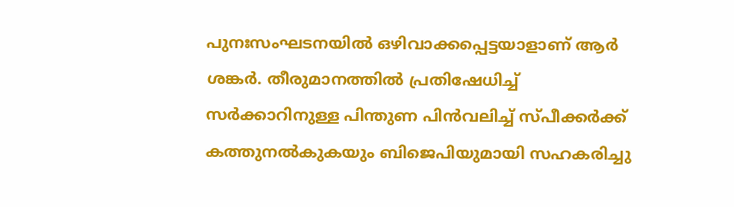പുനഃസംഘടനയില്‍ ഒഴിവാക്കപ്പെട്ടയാളാണ് ആര്‍ ശങ്കര്‍. തീരുമാനത്തില്‍ പ്രതിഷേധിച്ച് സര്‍ക്കാറിനുള്ള പിന്തുണ പിന്‍വലിച്ച് സ്പീക്കര്‍ക്ക് കത്തുനല്‍കുകയും ബിജെപിയുമായി സഹകരിച്ചു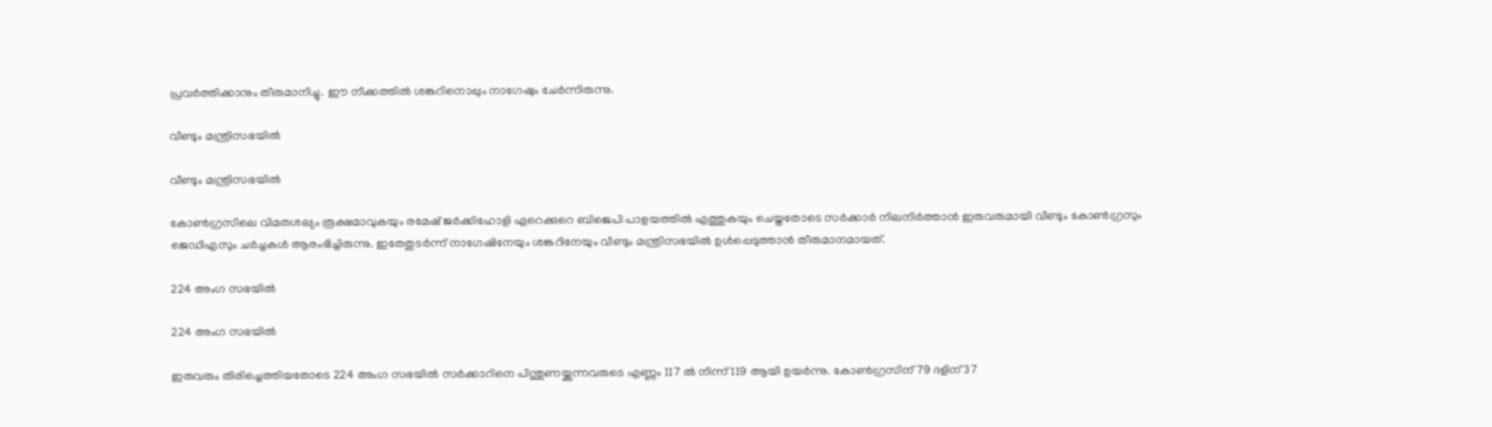പ്രവര്‍ത്തിക്കാനും തീരുമാനിച്ചു. ഈ നീക്കത്തില്‍ ശങ്കറിനൊപ്പും നാഗേഷും ചേര്‍ന്നിരുന്നു.

വീണ്ടും മന്ത്രിസഭയില്‍

വീണ്ടും മന്ത്രിസഭയില്‍

കോണ്‍ഗ്രസിലെ വിമതശല്യം രൂക്ഷമാവുകയും രമേഷ് ജര്‍ക്കിഹോളി ഏറെക്കുറെ ബിജെപി പാളയത്തില്‍ എത്തുകയും ചെയ്തതോടെ സര്‍ക്കാര്‍ നിലനിര്‍ത്താന്‍ ഇരുവരുമായി വീണ്ടും കോണ്‍ഗ്രസും ജെഡിഎസും ചര്‍ച്ചകള്‍ ആരംഭിച്ചിരുന്നു. ഇതേതുടര്‍ന്ന് നാഗേഷിനേയും ശങ്കറിനേയും വീണ്ടും മന്ത്രിസഭയില്‍ ഉള്‍പ്പെടുത്താന്‍ തീരുമാനമായത്.

224 അംഗ സഭയില്‍

224 അംഗ സഭയില്‍

ഇരുവരും തിരിച്ചെത്തിയതോടെ 224 അംഗ സഭയില്‍ സര്‍ക്കാറിനെ പിന്തുണയ്ക്കുന്നവരുടെ എണ്ണം 117 ല്‍ നിന്ന് 119 ആയി ഉയര്‍ന്നു. കോണ്‍ഗ്രസിന് 79 ദളിന് 37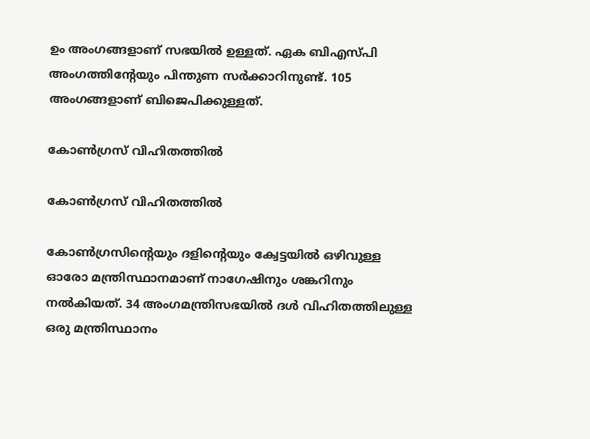ഉം അംഗങ്ങളാണ് സഭയില്‍ ഉള്ളത്. ഏക ബിഎസ്പി അംഗത്തിന്‍റേയും പിന്തുണ സര്‍ക്കാറിനുണ്ട്. 105 അംഗങ്ങളാണ് ബിജെപിക്കുള്ളത്.

കോണ്‍ഗ്രസ് വിഹിതത്തില്‍

കോണ്‍ഗ്രസ് വിഹിതത്തില്‍

കോണ്‍ഗ്രസിന്‍റെയും ദളിന്‍റെയും ക്വേട്ടയില്‍ ഒഴിവുള്ള ഓരോ മന്ത്രിസ്ഥാനമാണ് നാഗേഷിനും ശങ്കറിനും നല്‍കിയത്. 34 അംഗമന്ത്രിസഭയില്‍ ദള്‍ വിഹിതത്തിലുള്ള ഒരു മന്ത്രിസ്ഥാനം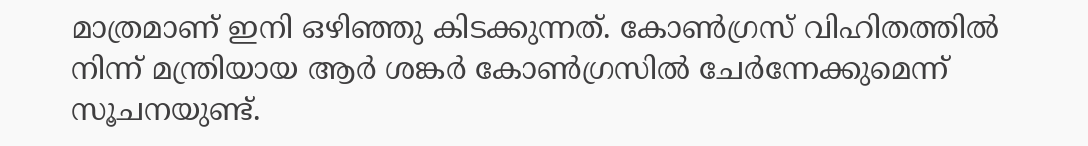മാത്രമാണ് ഇനി ഒഴിഞ്ഞു കിടക്കുന്നത്. കോണ്‍ഗ്രസ് വിഹിതത്തില്‍ നിന്ന് മന്ത്രിയായ ആര്‍ ശങ്കര്‍ കോണ്‍ഗ്രസില്‍ ചേര്‍ന്നേക്കുമെന്ന് സൂചനയുണ്ട്.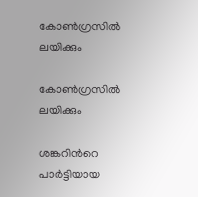കോണ്‍ഗ്രസില്‍ ലയിക്കും

കോണ്‍ഗ്രസില്‍ ലയിക്കും

ശങ്കറിന്‍റെ പാര്‍ട്ടിയായ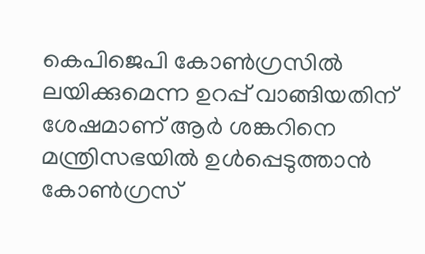കെപിജെപി കോണ്‍ഗ്രസില്‍ ലയിക്കുമെന്ന ഉറപ്പ് വാങ്ങിയതിന് ശേഷമാണ് ആര്‍ ശങ്കറിനെ മന്ത്രിസഭയില്‍ ഉള്‍പ്പെടുത്താന്‍ കോണ്‍ഗ്രസ്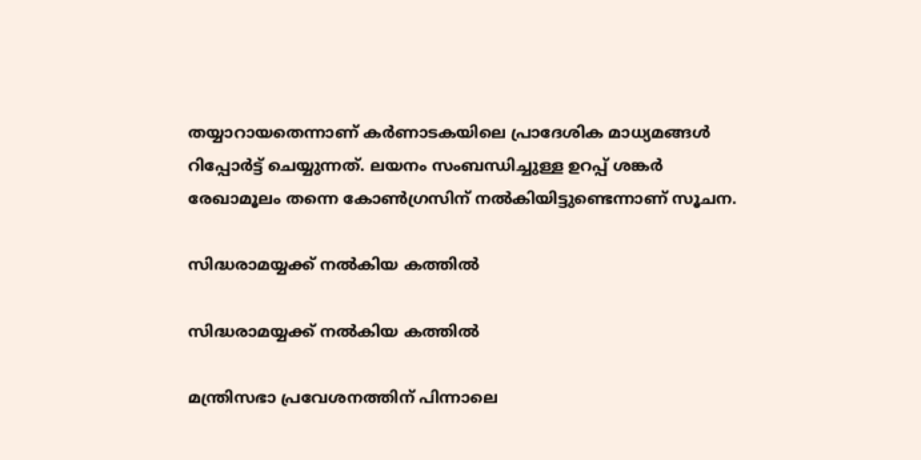തയ്യാറായതെന്നാണ് കര്‍ണാടകയിലെ പ്രാദേശിക മാധ്യമങ്ങള്‍ റിപ്പോര്‍ട്ട് ചെയ്യുന്നത്. ലയനം സംബന്ധിച്ചുള്ള ഉറപ്പ് ശങ്കര്‍ രേഖാമൂലം തന്നെ കോണ്‍ഗ്രസിന് നല്‍കിയിട്ടുണ്ടെന്നാണ് സൂചന.

സിദ്ധരാമയ്യക്ക് നല്‍കിയ കത്തില്‍

സിദ്ധരാമയ്യക്ക് നല്‍കിയ കത്തില്‍

മന്ത്രിസഭാ പ്രവേശനത്തിന് പിന്നാലെ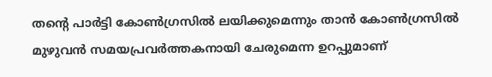തന്‍റെ പാര്‍ട്ടി കോണ്‍ഗ്രസില്‍ ലയിക്കുമെന്നും താന്‍ കോണ്‍ഗ്രസില്‍ മുഴുവന്‍ സമയപ്രവര്‍ത്തകനായി ചേരുമെന്ന ഉറപ്പുമാണ്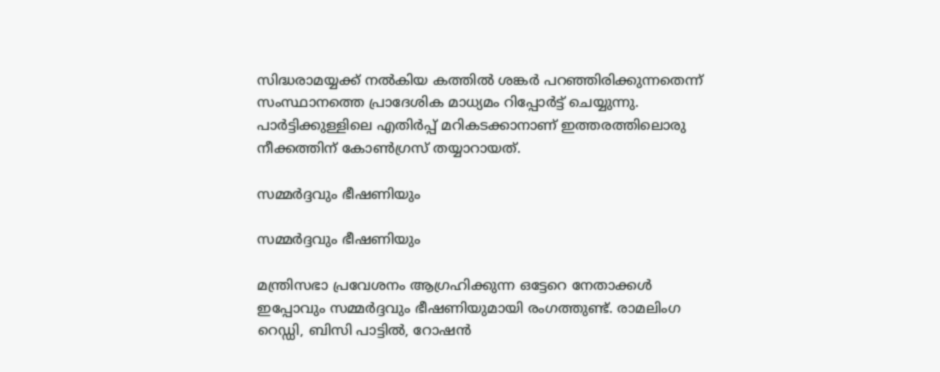സിദ്ധരാമയ്യക്ക് നല്‍കിയ കത്തില്‍ ശങ്കര്‍ പറഞ്ഞിരിക്കുന്നതെന്ന് സംസ്ഥാനത്തെ പ്രാദേശിക മാധ്യമം റിപ്പോര്‍ട്ട് ചെയ്യുന്നു. പാര്‍ട്ടിക്കുള്ളിലെ എതിര്‍പ്പ് മറികടക്കാനാണ് ഇത്തരത്തിലൊരു നീക്കത്തിന് കോണ്‍ഗ്രസ് തയ്യാറായത്.

സമ്മര്‍ദ്ദവും ഭീഷണിയും

സമ്മര്‍ദ്ദവും ഭീഷണിയും

മന്ത്രിസഭാ പ്രവേശനം ആഗ്രഹിക്കുന്ന ഒട്ടേറെ നേതാക്കള്‍ ഇപ്പോവും സമ്മര്‍ദ്ദവും ഭീഷണിയുമായി രംഗത്തുണ്ട്. രാമലിംഗ റെഡ്ഡി, ബിസി പാട്ടില്‍, റോഷന്‍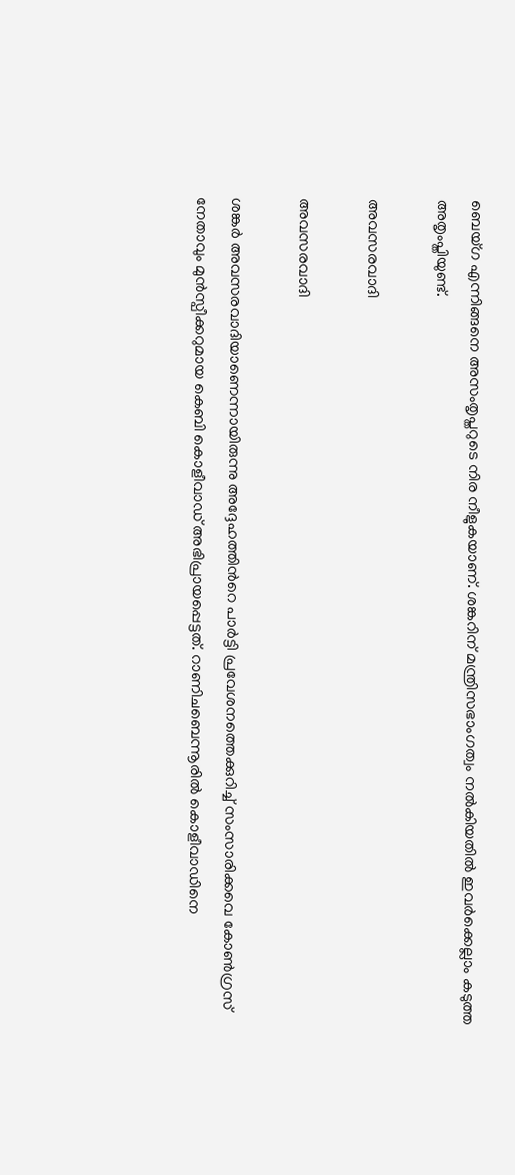ബെയ്ഗ എന്നിങ്ങനെ അസംതൃപ്തറുടെ നിര നീളുകയാണ്. ശങ്കറിന് മന്ത്രിസഭാംഗത്വം നല്‍കിയതില്‍ ഇവര്‍ക്കെല്ലാം കടുത്ത അതൃംപ്തിയുണ്ട്.

അവസരവാദി

അവസരവാദി

ശങ്കര്‍ അവസരവാദിയാണെന്നായിരുന്നു അദ്ദേഹത്തിന്‍റെ പാര്‍ട്ടി പ്രവേശനത്തെക്കുറിച്ച് സംസാരിക്കവെ കോണ്‍ഗ്രസ് നേതാവും മുന്‍സ്പീക്കറുമായ കെബി കൊളീവാഡ് അഭിപ്രായപ്പെട്ടത്. റാണിചബെന്നൂരില്‍ കൊളീവാഡിനെ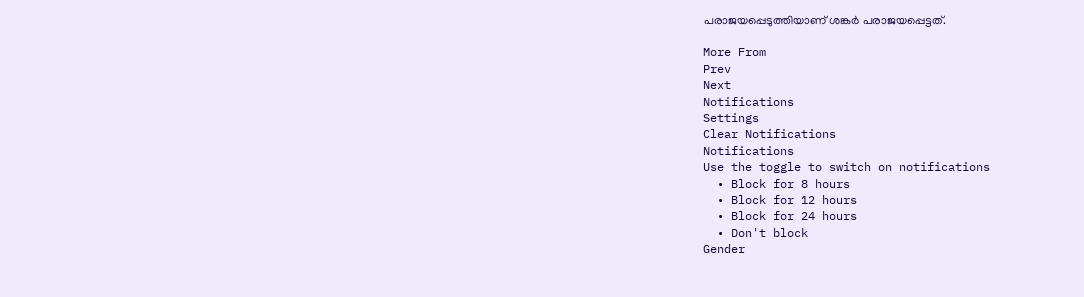പരാജയപ്പെടുത്തിയാണ് ശങ്കര്‍ പരാജയപ്പെട്ടത്.

More From
Prev
Next
Notifications
Settings
Clear Notifications
Notifications
Use the toggle to switch on notifications
  • Block for 8 hours
  • Block for 12 hours
  • Block for 24 hours
  • Don't block
Gender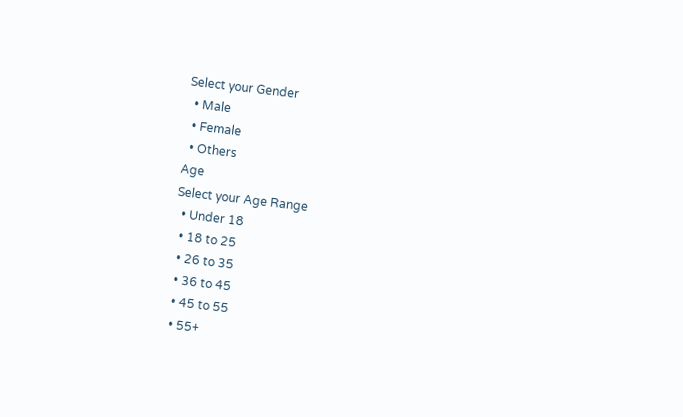Select your Gender
  • Male
  • Female
  • Others
Age
Select your Age Range
  • Under 18
  • 18 to 25
  • 26 to 35
  • 36 to 45
  • 45 to 55
  • 55+